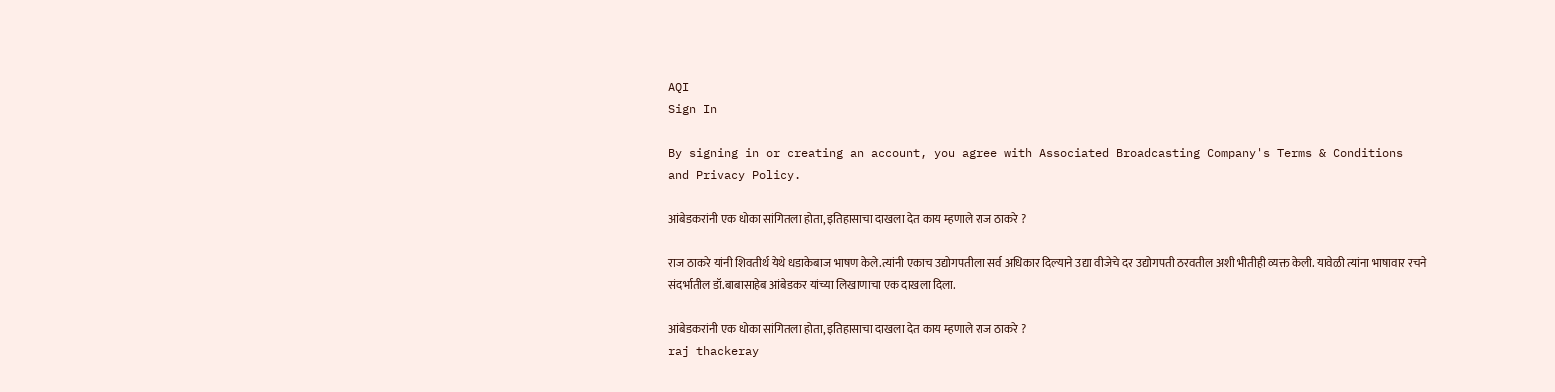AQI
Sign In

By signing in or creating an account, you agree with Associated Broadcasting Company's Terms & Conditions and Privacy Policy.

आंबेडकरांनी एक धोका सांगितला होता, इतिहासाचा दाखला देत काय म्हणाले राज ठाकरे ?

राज ठाकरे यांनी शिवतीर्थ येथे धडाकेबाज भाषण केले.त्यांनी एकाच उद्योगपतीला सर्व अधिकार दिल्याने उद्या वीजेचे दर उद्योगपती ठरवतील अशी भीतीही व्यक्त केली. यावेळी त्यांना भाषावार रचने संदर्भातील डॉ.बाबासाहेब आंबेडकर यांच्या लिखाणाचा एक दाखला दिला.

आंबेडकरांनी एक धोका सांगितला होता, इतिहासाचा दाखला देत काय म्हणाले राज ठाकरे ?
raj thackeray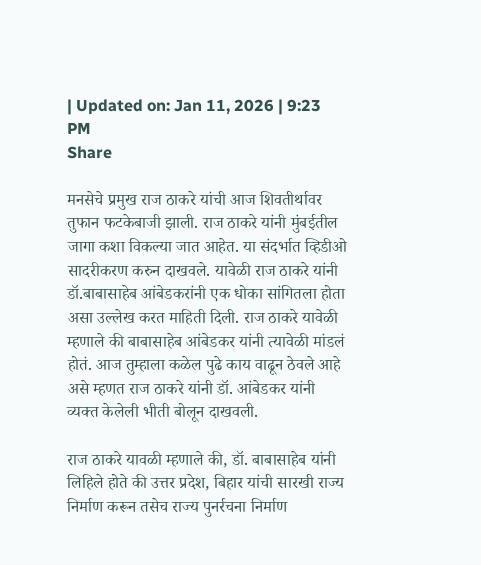| Updated on: Jan 11, 2026 | 9:23 PM
Share

मनसेचे प्रमुख राज ठाकरे यांची आज शिवतीर्थावर तुफान फटकेबाजी झाली. राज ठाकरे यांनी मुंबईतील जागा कशा विकल्या जात आहेत. या संदर्भात व्हिडीओ सादरीकरण करुन दाखवले. यावेळी राज ठाकरे यांनी डॉ.बाबासाहेब आंबेडकरांनी एक धोका सांगितला होता असा उल्लेख करत माहिती दिली. राज ठाकरे यावेळी म्हणाले की बाबासाहेब आंबेडकर यांनी त्यावेळी मांडलं होतं. आज तुम्हाला कळेल पुढे काय वाढून ठेवले आहे असे म्हणत राज ठाकरे यांनी डॉ. आंबेडकर यांनी व्यक्त केलेली भीती बोलून दाखवली.

राज ठाकरे यावळी म्हणाले की, डॉ. बाबासाहेब यांनी लिहिले होते की उत्तर प्रदेश, बिहार यांची सारखी राज्य निर्माण करून तसेच राज्य पुनर्रचना निर्माण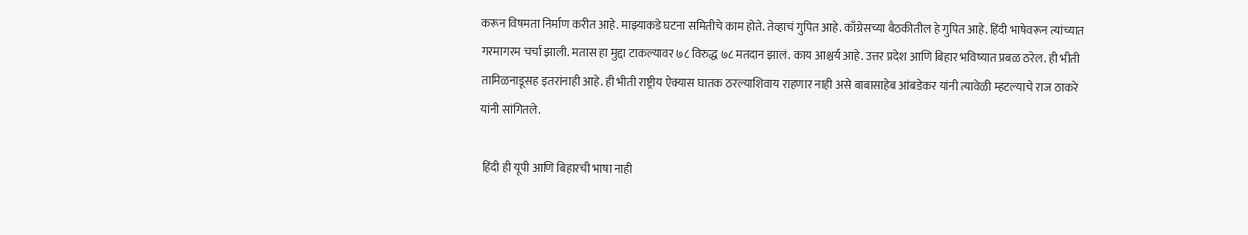करून विषमता निर्माण करीत आहे. माझ्याकडे घटना समितीचे काम होते. तेव्हाचं गुपित आहे. काँग्रेसच्या बैठकीतील हे गुपित आहे. हिंदी भाषेवरून त्यांच्यात गरमागरम चर्चा झाली. मतास हा मुद्दा टाकल्यावर ७८ विरुद्ध ७८ मतदान झालं. काय आश्चर्य आहे. उत्तर प्रदेश आणि बिहार भविष्यात प्रबळ ठरेल. ही भीती तामिळनाडूसह इतरांनाही आहे. ही भीती राष्ट्रीय ऐक्यास घातक ठरल्याशिवाय राहणार नाही असे बाबासाहेब आंबडेकर यांनी त्यावेळी म्हटल्याचे राज ठाकरे यांनी सांगितले.

 हिंदी ही यूपी आणि बिहारची भाषा नाही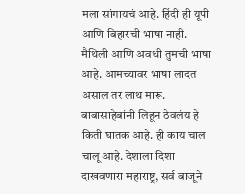मला सांगायचं आहे. हिंदी ही यूपी आणि बिहारची भाषा नाही. मैथिली आणि अवधी तुमची भाषा आहे. आमच्यावर भाषा लादत असाल तर लाथ मारू. बाबासाहेबांनी लिहून ठेवलंय हे किती घातक आहे. ही काय चाल चालू आहे. देशाला दिशा दाखवणारा महाराष्ट्र, सर्व बाजूने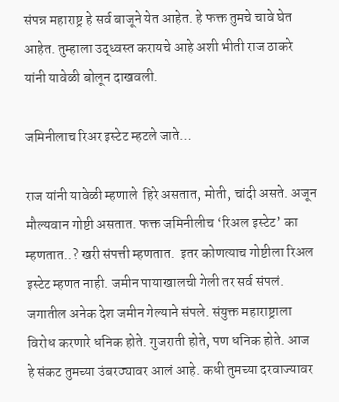संपन्न महाराष्ट्र हे सर्व बाजूने येत आहेत. हे फक्त तुमचे चावे घेत आहेत. तुम्हाला उद्ध्वस्त करायचे आहे अशी भीती राज ठाकरे यांनी यावेळी बोलून दाखवली.

जमिनीलाच रिअर इस्टेट म्हटले जाते…

राज यांनी यावेळी म्हणाले  हिरे असतात, मोती, चांदी असते. अजून मौल्यवान गोष्टी असतात. फक्त जमिनीलीच ‘रिअल इस्टेट’ का म्हणतात..? खरी संपत्ती म्हणतात.  इतर कोणत्याच गोष्टीला रिअल इस्टेट म्हणत नाही. जमीन पायाखालची गेली तर सर्व संपलं. जगातील अनेक देश जमीन गेल्याने संपले. संयुक्त महाराष्ट्राला विरोध करणारे धनिक होते. गुजराती होते, पण धनिक होते. आज हे संकट तुमच्या उंबरठ्यावर आलं आहे. कधी तुमच्या दरवाज्यावर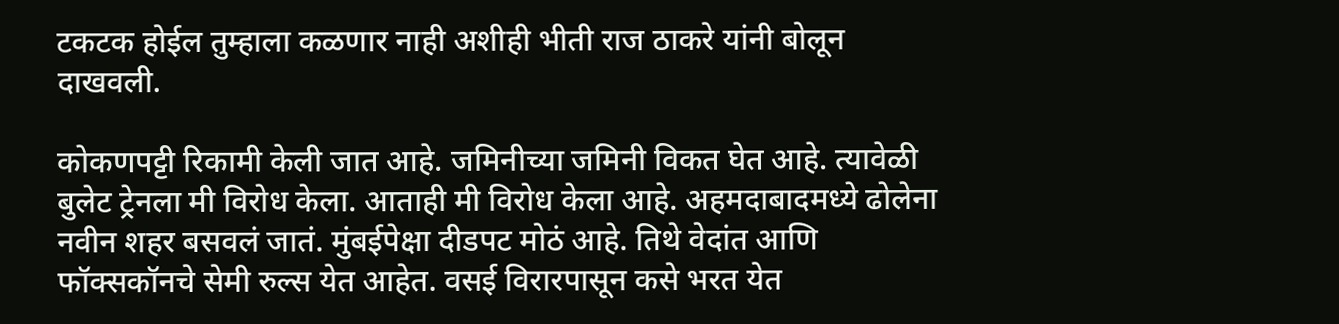टकटक होईल तुम्हाला कळणार नाही अशीही भीती राज ठाकरे यांनी बोलून दाखवली.

कोकणपट्टी रिकामी केली जात आहे. जमिनीच्या जमिनी विकत घेत आहे. त्यावेळी बुलेट ट्रेनला मी विरोध केला. आताही मी विरोध केला आहे. अहमदाबादमध्ये ढोलेना नवीन शहर बसवलं जातं. मुंबईपेक्षा दीडपट मोठं आहे. तिथे वेदांत आणि फॉक्सकॉनचे सेमी रुल्स येत आहेत. वसई विरारपासून कसे भरत येत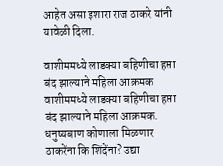आहेत असा इशारा राज ठाकरे यांनी यावेळी दिला.

वाशीममध्ये लाडक्या बहिणीचा हप्ता बंद झाल्याने महिला आक्रमक
वाशीममध्ये लाडक्या बहिणीचा हप्ता बंद झाल्याने महिला आक्रमक.
धनुष्यबाण कोणाला मिळणार ठाकरेंना कि शिंदेंना? उद्या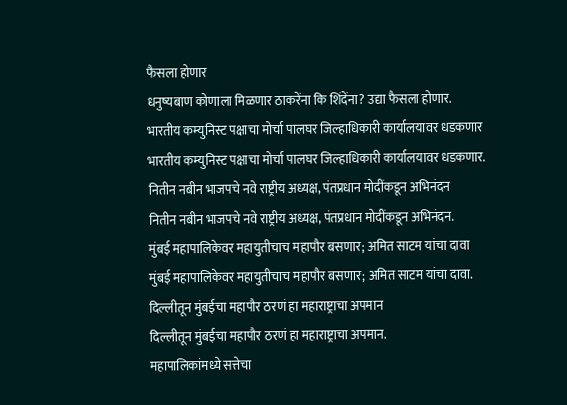फैसला होणार
धनुष्यबाण कोणाला मिळणार ठाकरेंना कि शिंदेंना? उद्या फैसला होणार.
भारतीय कम्युनिस्ट पक्षाचा मोर्चा पालघर जिल्हाधिकारी कार्यालयावर धडकणार
भारतीय कम्युनिस्ट पक्षाचा मोर्चा पालघर जिल्हाधिकारी कार्यालयावर धडकणार.
नितीन नबीन भाजपचे नवे राष्ट्रीय अध्यक्ष, पंतप्रधान मोदींकडून अभिनंदन
नितीन नबीन भाजपचे नवे राष्ट्रीय अध्यक्ष, पंतप्रधान मोदींकडून अभिनंदन.
मुंबई महापालिकेवर महायुतीचाच महापौर बसणार; अमित साटम यांचा दावा
मुंबई महापालिकेवर महायुतीचाच महापौर बसणार; अमित साटम यांचा दावा.
दिल्लीतून मुंबईचा महापौर ठरणं हा महाराष्ट्राचा अपमान
दिल्लीतून मुंबईचा महापौर ठरणं हा महाराष्ट्राचा अपमान.
महापालिकांमध्ये सत्तेचा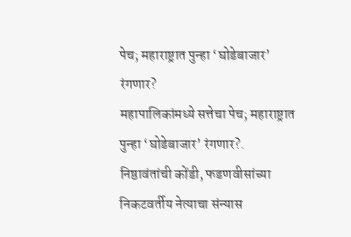पेच; महाराष्ट्रात पुन्हा ‘घोडेबाजार’ रंगणार?
महापालिकांमध्ये सत्तेचा पेच; महाराष्ट्रात पुन्हा ‘घोडेबाजार’ रंगणार?.
निष्ठावंतांची कोंडी, फडणवीसांच्या निकटवर्तीय नेत्याचा संन्यास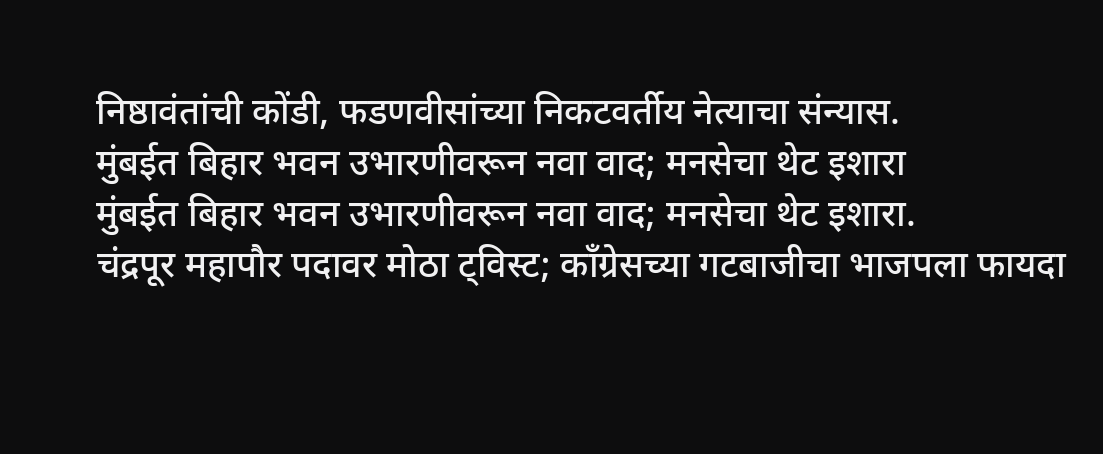निष्ठावंतांची कोंडी, फडणवीसांच्या निकटवर्तीय नेत्याचा संन्यास.
मुंबईत बिहार भवन उभारणीवरून नवा वाद; मनसेचा थेट इशारा
मुंबईत बिहार भवन उभारणीवरून नवा वाद; मनसेचा थेट इशारा.
चंद्रपूर महापौर पदावर मोठा ट्विस्ट; काँग्रेसच्या गटबाजीचा भाजपला फायदा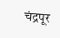चंद्रपूर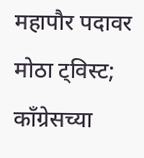महापौर पदावर मोठा ट्विस्ट; काँग्रेसच्या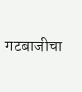गटबाजीचा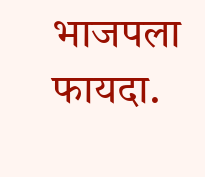भाजपला फायदा.